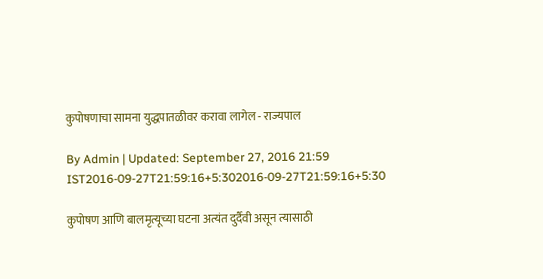कुपोषणाचा सामना युद्धपातळीवर करावा लागेल - राज्यपाल

By Admin | Updated: September 27, 2016 21:59 IST2016-09-27T21:59:16+5:302016-09-27T21:59:16+5:30

कुपोषण आणि बालमृत्यूच्या घटना अत्यंत दुर्दैवी असून त्यासाठी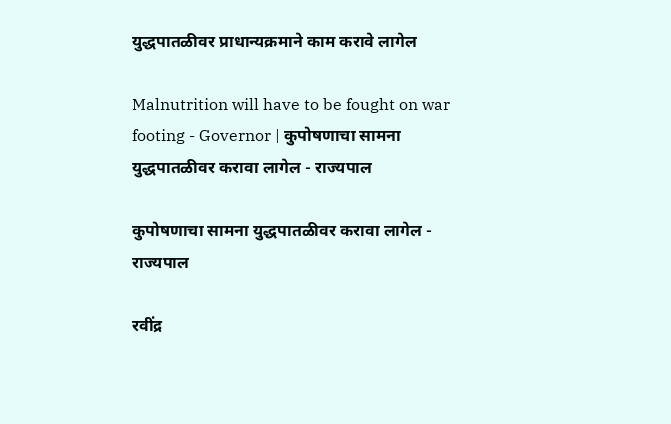युद्धपातळीवर प्राधान्यक्रमाने काम करावे लागेल

Malnutrition will have to be fought on war footing - Governor | कुपोषणाचा सामना युद्धपातळीवर करावा लागेल - राज्यपाल

कुपोषणाचा सामना युद्धपातळीवर करावा लागेल - राज्यपाल

रवींद्र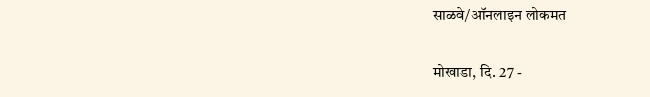साळवे/ऑनलाइन लोकमत

मोखाडा, दि. 27 -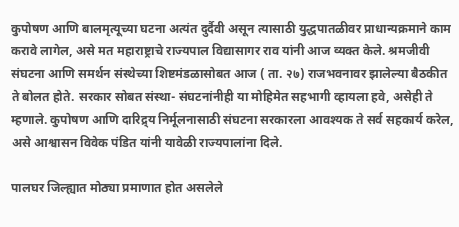कुपोषण आणि बालमृत्यूच्या घटना अत्यंत दुर्दैवी असून त्यासाठी युद्धपातळीवर प्राधान्यक्रमाने काम करावे लागेल, असे मत महाराष्ट्राचे राज्यपाल विद्यासागर राव यांनी आज व्यक्त केले. श्रमजीवी संघटना आणि समर्थन संस्थेच्या शिष्टमंडळासोबत आज ( ता. २७) राजभवनावर झालेल्या बैठकीत ते बोलत होते. सरकार सोबत संस्था- संघटनांनीही या मोहिमेत सहभागी व्हायला हवे, असेही ते म्हणाले. कुपोषण आणि दारिद्र्य निर्मूलनासाठी संघटना सरकारला आवश्यक ते सर्व सहकार्य करेल, असे आश्वासन विवेक पंडित यांनी यावेळी राज्यपालांना दिले.

पालघर जिल्ह्यात मोठ्या प्रमाणात होत असलेले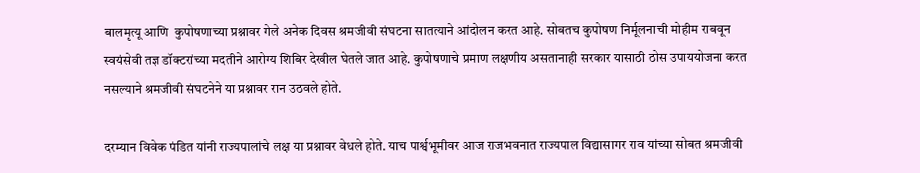बालमृत्यू आणि  कुपोषणाच्या प्रश्नावर गेले अनेक दिवस श्रमजीवी संघटना सातत्याने आंदोलन करत आहे. सोबतच कुपोषण निर्मूलनाची मोहीम राबवून स्वयंसेवी तज्ञ डॉक्टरांच्या मदतीने आरोग्य शिबिर देखील घेतले जात आहे. कुपोषणाचे प्रमाण लक्षणीय असतानाही सरकार यासाठी ठोस उपाययोजना करत नसल्याने श्रमजीवी संघटनेने या प्रश्नावर रान उठवले होते.

दरम्यान विवेक पंडित यांनी राज्यपालांचे लक्ष या प्रश्नावर वेधले होते. याच पार्श्वभूमीवर आज राजभवनात राज्यपाल विद्यासागर राव यांच्या सोबत श्रमजीवी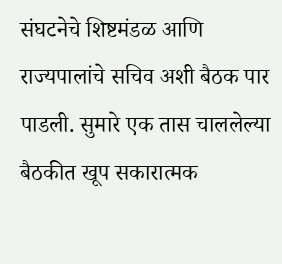संघटनेचे शिष्टमंडळ आणि राज्यपालांचे सचिव अशी बैठक पार पाडली. सुमारे एक तास चाललेल्या बैठकीत खूप सकारात्मक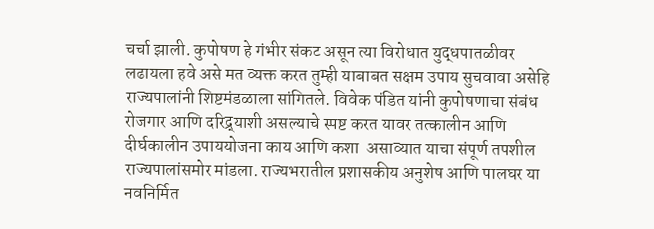चर्चा झाली. कुपोषण हे गंभीर संकट असून त्या विरोधात युद्धपातळीवर लढायला हवे असे मत व्यक्त करत तुम्ही याबाबत सक्षम उपाय सुचवावा असेहि राज्यपालांनी शिष्टमंडळाला सांगितले. विवेक पंडित यांनी कुपोषणाचा संबंध रोजगार आणि दरिद्र्याशी असल्याचे स्पष्ट करत यावर तत्कालीन आणि दीर्घकालीन उपाययोजना काय आणि कशा  असाव्यात याचा संपूर्ण तपशील राज्यपालांसमोर मांडला. राज्यभरातील प्रशासकीय अनुशेष आणि पालघर या नवनिर्मित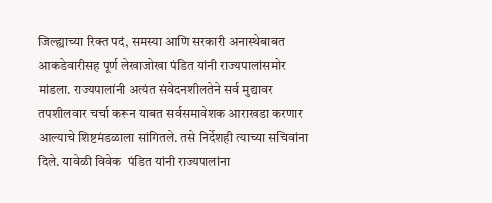जिल्ह्याच्या रिक्त पदं, समस्या आणि सरकारी अनास्थेबाबत आकडेवारीसह पूर्ण लेखाजोखा पंडित यांनी राज्यपालांसमोर मांडला. राज्यपालांनी अत्यंत संवेदनशीलतेने सर्व मुद्यावर तपशीलवार चर्चा करून याबत सर्वसमावेशक आराखडा करणार आल्याचे शिष्टमंडळाला सांगितले. तसे निर्देशही त्याच्या सचिवांना दिले. यावेळी विवेक  पंडित यांनी राज्यपालांना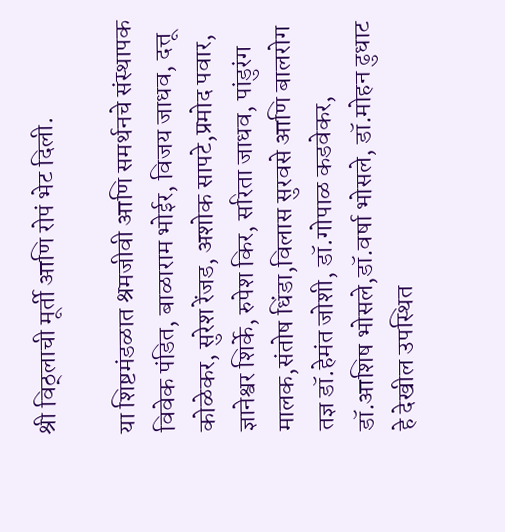श्री विठ्लाची मूर्ती आणि रोपं भेट दिली.

या शिष्टमंडळात श्रमजीवी आणि समर्थनचे संस्थापक विवेक पंडित, बाळाराम भोईर, विजय जाधव, दत्तू कोळेकर, सुरेश रेंजड, अशोक सापटे,प्रमोद पवार, ज्ञानेश्वर शिर्के, रुपेश किर, सरिता जाधव, पांडुरंग मालक,संतोष धिंडा,विलास सुरवसे आणि बालरोग तज्ञ डॉ.हेमंत जोशी, डॉ.गोपाळ कडवेकर, डॉ.आशिष भोसले,डॉ.वर्षा भोसले, डॉ.मोहन ढुधाट हे देखील उपस्थित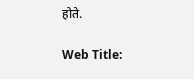होते.

Web Title: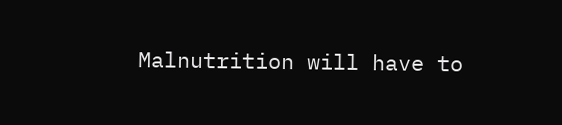Malnutrition will have to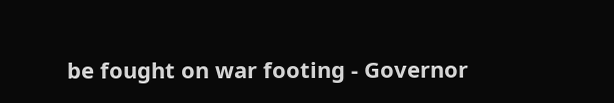be fought on war footing - Governor